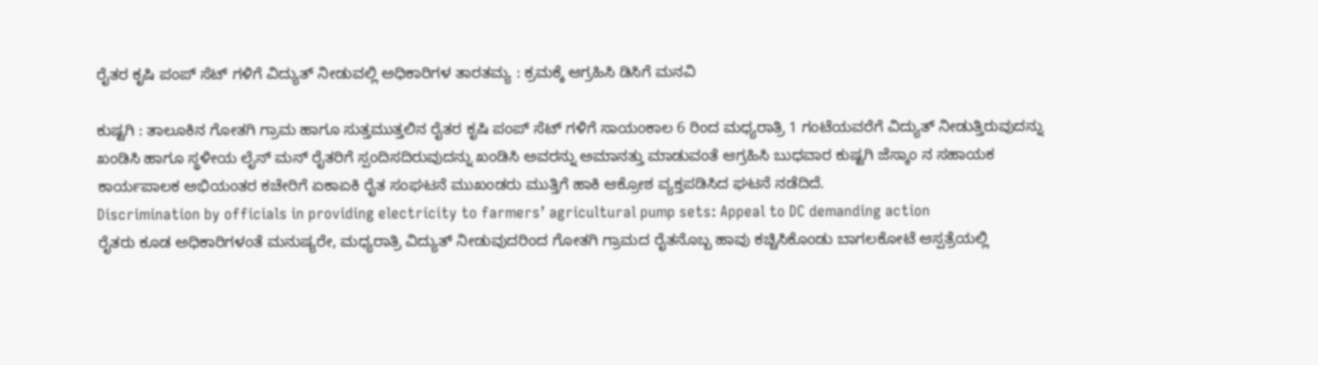ರೈತರ ಕೃಷಿ ಪಂಪ್ ಸೆಟ್ ಗಳಿಗೆ ವಿದ್ಯುತ್ ನೀಡುವಲ್ಲಿ ಅಧಿಕಾರಿಗಳ ತಾರತಮ್ಯ : ಕ್ರಮಕ್ಕೆ ಆಗ್ರಹಿಸಿ ಡಿಸಿಗೆ ಮನವಿ

ಕುಷ್ಟಗಿ : ತಾಲೂಕಿನ ಗೋತಗಿ ಗ್ರಾಮ ಹಾಗೂ ಸುತ್ತಮುತ್ತಲಿನ ರೈತರ ಕೃಷಿ ಪಂಪ್ ಸೆಟ್ ಗಳಿಗೆ ಸಾಯಂಕಾಲ 6 ರಿಂದ ಮಧ್ಯರಾತ್ರಿ 1 ಗಂಟೆಯವರೆಗೆ ವಿದ್ಯುತ್ ನೀಡುತ್ತಿರುವುದನ್ನು ಖಂಡಿಸಿ ಹಾಗೂ ಸ್ಥಳೀಯ ಲೈನ್ ಮನ್ ರೈತರಿಗೆ ಸ್ಪಂದಿಸದಿರುವುದನ್ನು ಖಂಡಿಸಿ ಅವರನ್ನು ಅಮಾನತ್ತು ಮಾಡುವಂತೆ ಆಗ್ರಹಿಸಿ ಬುಧವಾರ ಕುಷ್ಟಗಿ ಜೆಸ್ಕಾಂ ನ ಸಹಾಯಕ ಕಾರ್ಯಪಾಲಕ ಅಭಿಯಂತರ ಕಚೇರಿಗೆ ಏಕಾಏಕಿ ರೈತ ಸಂಘಟನೆ ಮುಖಂಡರು ಮುತ್ತಿಗೆ ಹಾಕಿ ಆಕ್ರೋಶ ವ್ಯಕ್ತಪಡಿಸಿದ ಘಟನೆ ನಡೆದಿದೆ.
Discrimination by officials in providing electricity to farmers’ agricultural pump sets: Appeal to DC demanding action
ರೈತರು ಕೂಡ ಅಧಿಕಾರಿಗಳಂತೆ ಮನುಷ್ಯರೇ, ಮಧ್ಯರಾತ್ರಿ ವಿದ್ಯುತ್ ನೀಡುವುದರಿಂದ ಗೋತಗಿ ಗ್ರಾಮದ ರೈತನೊಬ್ಬ ಹಾವು ಕಚ್ಚಿಸಿಕೊಂಡು ಬಾಗಲಕೋಟೆ ಆಸ್ಪತ್ರೆಯಲ್ಲಿ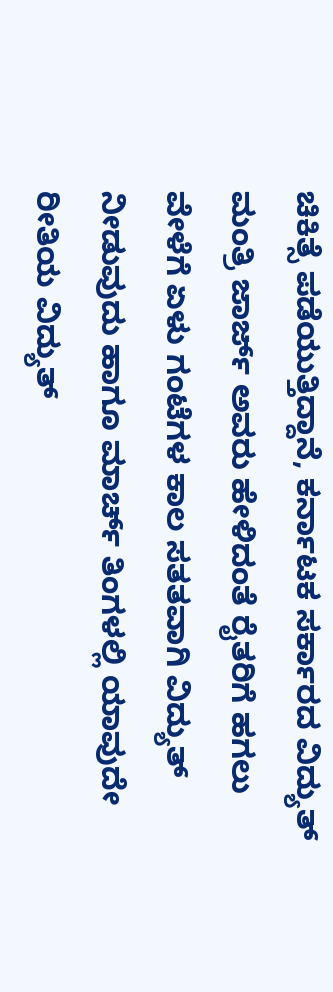ಚಿಕಿತ್ಸೆ ಪಡೆಯುತ್ತಿದ್ದಾನೆ, ಕರ್ನಾಟಕ ಸರ್ಕಾರದ ವಿದ್ಯುತ್ ಮಂತ್ರಿ ಜಾರ್ಜ್ ಅವರು ಹೇಳಿದಂತೆ ರೈತರಿಗೆ ಹಗಲು ವೇಳೆಗೆ ಏಳು ಗಂಟೆಗಳ ಕಾಲ ಸತತವಾಗಿ ವಿದ್ಯುತ್ ನೀಡುವುದು ಹಾಗೂ ಮಾರ್ಚ್ ತಿಂಗಳಲ್ಲಿ ಯಾವುದೇ ರೀತಿಯ ವಿದ್ಯುತ್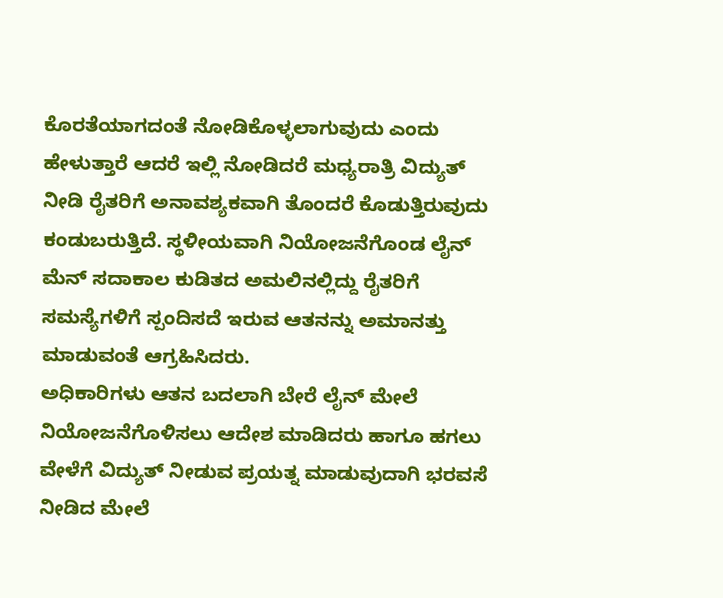ಕೊರತೆಯಾಗದಂತೆ ನೋಡಿಕೊಳ್ಳಲಾಗುವುದು ಎಂದು ಹೇಳುತ್ತಾರೆ ಆದರೆ ಇಲ್ಲಿ ನೋಡಿದರೆ ಮಧ್ಯರಾತ್ರಿ ವಿದ್ಯುತ್ ನೀಡಿ ರೈತರಿಗೆ ಅನಾವಶ್ಯಕವಾಗಿ ತೊಂದರೆ ಕೊಡುತ್ತಿರುವುದು ಕಂಡುಬರುತ್ತಿದೆ. ಸ್ಥಳೀಯವಾಗಿ ನಿಯೋಜನೆಗೊಂಡ ಲೈನ್ ಮೆನ್ ಸದಾಕಾಲ ಕುಡಿತದ ಅಮಲಿನಲ್ಲಿದ್ದು ರೈತರಿಗೆ ಸಮಸ್ಯೆಗಳಿಗೆ ಸ್ಪಂದಿಸದೆ ಇರುವ ಆತನನ್ನು ಅಮಾನತ್ತು ಮಾಡುವಂತೆ ಆಗ್ರಹಿಸಿದರು.
ಅಧಿಕಾರಿಗಳು ಆತನ ಬದಲಾಗಿ ಬೇರೆ ಲೈನ್ ಮೇಲೆ ನಿಯೋಜನೆಗೊಳಿಸಲು ಆದೇಶ ಮಾಡಿದರು ಹಾಗೂ ಹಗಲು ವೇಳೆಗೆ ವಿದ್ಯುತ್ ನೀಡುವ ಪ್ರಯತ್ನ ಮಾಡುವುದಾಗಿ ಭರವಸೆ ನೀಡಿದ ಮೇಲೆ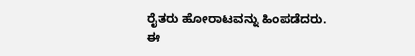ರೈತರು ಹೋರಾಟವನ್ನು ಹಿಂಪಡೆದರು.
ಈ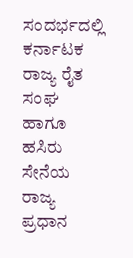ಸಂದರ್ಭದಲ್ಲಿ ಕರ್ನಾಟಕ ರಾಜ್ಯ ರೈತ ಸಂಘ ಹಾಗೂ ಹಸಿರು ಸೇನೆಯ ರಾಜ್ಯ ಪ್ರಧಾನ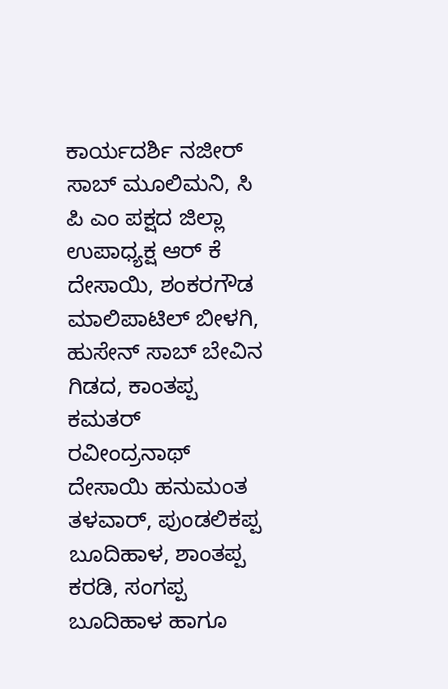ಕಾರ್ಯದರ್ಶಿ ನಜೀರ್ ಸಾಬ್ ಮೂಲಿಮನಿ, ಸಿ ಪಿ ಎಂ ಪಕ್ಷದ ಜಿಲ್ಲಾ ಉಪಾಧ್ಯಕ್ಷ ಆರ್ ಕೆ ದೇಸಾಯಿ, ಶಂಕರಗೌಡ ಮಾಲಿಪಾಟಿಲ್ ಬೀಳಗಿ, ಹುಸೇನ್ ಸಾಬ್ ಬೇವಿನ ಗಿಡದ, ಕಾಂತಪ್ಪ ಕಮತರ್ ರವೀಂದ್ರನಾಥ್ ದೇಸಾಯಿ ಹನುಮಂತ ತಳವಾರ್, ಪುಂಡಲಿಕಪ್ಪ ಬೂದಿಹಾಳ, ಶಾಂತಪ್ಪ ಕರಡಿ, ಸಂಗಪ್ಪ ಬೂದಿಹಾಳ ಹಾಗೂ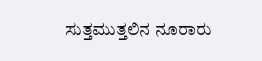ಸುತ್ತಮುತ್ತಲಿನ ನೂರಾರು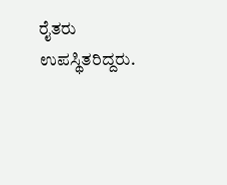ರೈತರು ಉಪಸ್ಥಿತರಿದ್ದರು.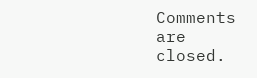Comments are closed.